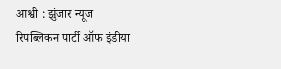आश्वी : झुंजार न्यूज
रिपब्लिकन पार्टी ऑफ इंडीया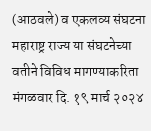(आठवले) व एकलव्य संघटना महाराष्ट्र राज्य या संघटनेच्या वतीने विविध मागण्याकरिता मंगळवार दि. १९ मार्च २०२४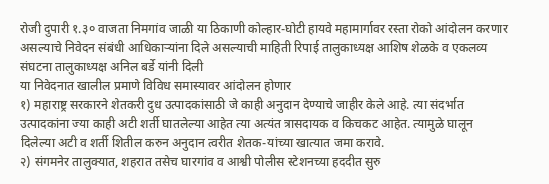रोजी दुपारी १.३० वाजता निमगांव जाळी या ठिकाणी कोल्हार-घोटी हायवे महामार्गावर रस्ता रोको आंदोलन करणार असल्याचे निवेदन संबंधी आधिकाऱ्यांना दिले असल्याची माहिती रिपाई तालुकाध्यक्ष आशिष शेळके व एकलव्य संघटना तालुकाध्यक्ष अनिल बर्डे यांनी दिली
या निवेदनात खालील प्रमाणे विविध समास्यावर आंदोलन होणार
१) महाराष्ट्र सरकारने शेतकरी दुध उत्पादकांसाठी जे काही अनुदान देण्याचे जाहीर केले आहे. त्या संदर्भात उत्पादकांना ज्या काही अटी शर्ती घातलेल्या आहेत त्या अत्यंत त्रासदायक व किचकट आहेत. त्यामुळे घालून दिलेल्या अटी व शर्ती शितील करुन अनुदान त्वरीत शेतक-यांच्या खात्यात जमा करावे.
२) संगमनेर तालुक्यात, शहरात तसेच घारगांव व आश्वी पोलीस स्टेशनच्या हददीत सुरु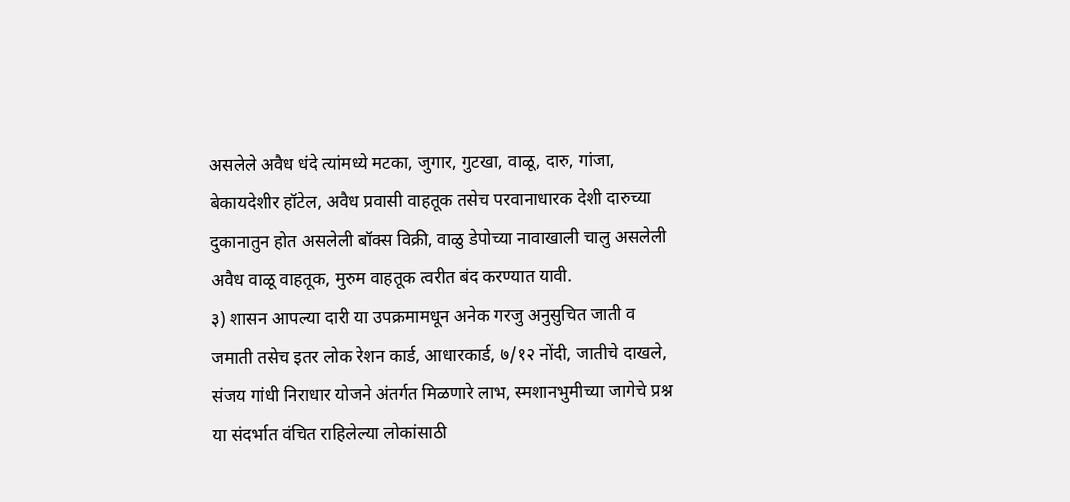असलेले अवैध धंदे त्यांमध्ये मटका, जुगार, गुटखा, वाळू, दारु, गांजा, बेकायदेशीर हॉटेल, अवैध प्रवासी वाहतूक तसेच परवानाधारक देशी दारुच्या दुकानातुन होत असलेली बॉक्स विक्री, वाळु डेपोच्या नावाखाली चालु असलेली अवैध वाळू वाहतूक, मुरुम वाहतूक त्वरीत बंद करण्यात यावी.
३) शासन आपल्या दारी या उपक्रमामधून अनेक गरजु अनुसुचित जाती व जमाती तसेच इतर लोक रेशन कार्ड, आधारकार्ड, ७/१२ नोंदी, जातीचे दाखले, संजय गांधी निराधार योजने अंतर्गत मिळणारे लाभ, स्मशानभुमीच्या जागेचे प्रश्न या संदर्भात वंचित राहिलेल्या लोकांसाठी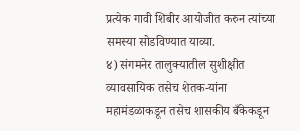प्रत्येक गावी शिबीर आयोजीत करुन त्यांच्या समस्या सोडविण्यात याव्या.
४) संगमनेर तालुक्यातील सुशीक्षीत व्यावसायिक तसेच शेतक-यांना महामंडळाकडून तसेच शासकीय बँकेकडून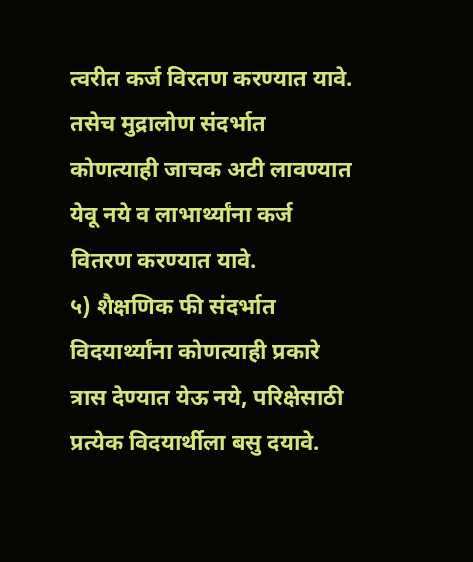त्वरीत कर्ज विरतण करण्यात यावे. तसेच मुद्रालोण संदर्भात कोणत्याही जाचक अटी लावण्यात येवू नये व लाभार्थ्यांना कर्ज वितरण करण्यात यावे.
५) शैक्षणिक फी संदर्भात विदयार्थ्यांना कोणत्याही प्रकारे त्रास देण्यात येऊ नये, परिक्षेसाठी प्रत्येक विदयार्थीला बसु दयावे.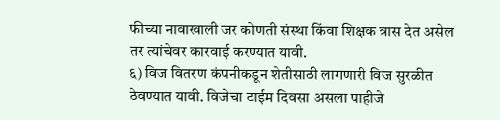फीच्या नावाखाली जर कोणती संस्था किंवा शिक्षक त्रास देत असेल तर त्यांचेवर कारवाई करण्यात यावी.
६) विज वितरण कंपनीकडून शेतीसाठी लागणारी विज सुरळीत ठेवण्यात यावी. विजेचा टाईम दिवसा असला पाहीजे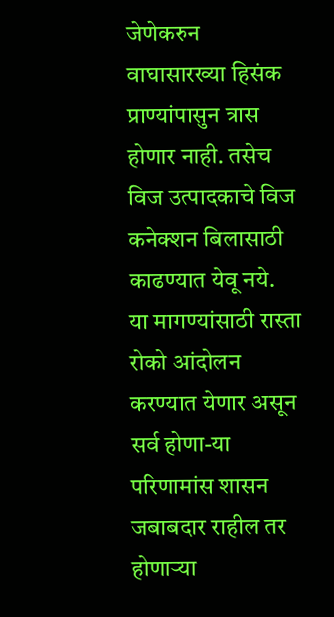जेणेकरुन वाघासारख्या हिसंक प्राण्यांपासुन त्रास होणार नाही. तसेच विज उत्पादकाचे विज कनेक्शन बिलासाठी काढण्यात येवू नये.
या मागण्यांसाठी रास्ता रोको आंदोलन करण्यात येणार असून सर्व होणा-या परिणामांस शासन जबाबदार राहील तर होणाऱ्या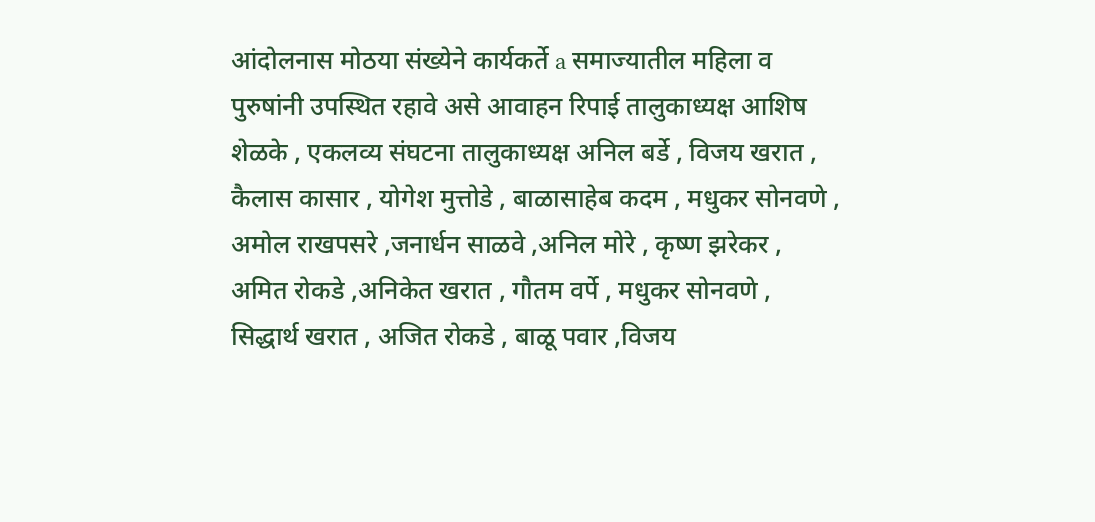आंदोलनास मोठया संख्येने कार्यकर्ते a समाज्यातील महिला व पुरुषांनी उपस्थित रहावे असे आवाहन रिपाई तालुकाध्यक्ष आशिष शेळके , एकलव्य संघटना तालुकाध्यक्ष अनिल बर्डे , विजय खरात , कैलास कासार , योगेश मुत्तोडे , बाळासाहेब कदम , मधुकर सोनवणे , अमोल राखपसरे ,जनार्धन साळवे ,अनिल मोरे , कृष्ण झरेकर , अमित रोकडे ,अनिकेत खरात , गौतम वर्पे , मधुकर सोनवणे , सिद्धार्थ खरात , अजित रोकडे , बाळू पवार ,विजय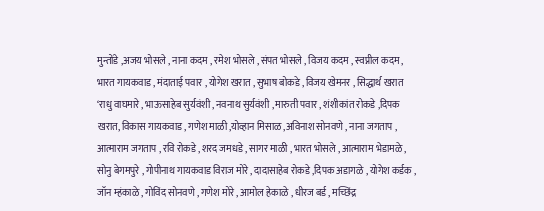मुन्तोंडे ,अजय भोसले , नाना कदम , रमेश भोसले , संपत भोसले , विजय कदम , स्वप्नील कदम , भारत गायकवाड , मंदाताई पवार , योगेश खरात , सुभाष बोकडे , विजय खेमनर , सिद्धार्थ खरात ‘राधु वाघमारे , भाऊसाहेब सुर्यवंशी , नवनाथ सुर्यवंशी , मारुती पवार , शंशीकांत रोकडे ,दिपक खरात, विकास गायकवाड , गणेश माळी ,योव्हान मिसाळ ,अविनाश सोनवणे , नाना जगताप , आत्माराम जगताप , रवि रोकडे , शरद जमधडे , सागर माळी , भारत भोसले , आत्माराम भेडामळे , सोनु बेगमपुरे , गोपीनाथ गायकवाड विराज मोरे , दादासाहेब रोकडे ,दिपक अडागळे , योगेश कर्डक , जॉन म्हंकाळे , गोविंद सोनवणे , गणेश मोरे , आमोल हेकाळे , धीरज बर्ड , मच्छिंद्र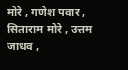मोरे , गणेश पवार , सिताराम मोरे , उत्तम जाधव ,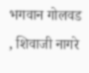भगवान गोलवड , शिवाजी नागरे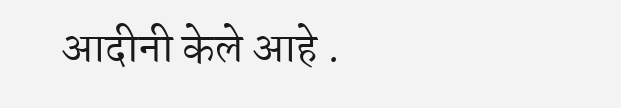आदीनी केले आहे .